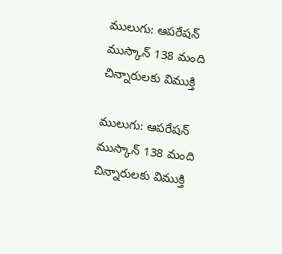ములుగు: ఆపరేషన్ ముస్కాన్ 138 మంది చిన్నారులకు విముక్తి

ములుగు: ఆపరేషన్  ముస్కాన్ 138 మంది చిన్నారులకు విముక్తి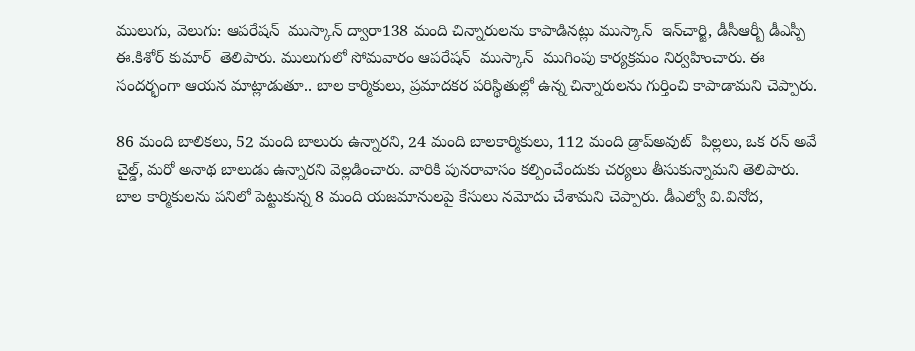ములుగు, వెలుగు: ఆపరేషన్  ముస్కాన్ ద్వారా138 మంది చిన్నారులను కాపాడినట్లు ముస్కాన్  ఇన్‌‌‌‌‌‌‌‌‌‌‌‌‌‌‌‌చార్జి, డీసీఆర్బీ డీఎస్పీ ఈ.కిశోర్ కుమార్  తెలిపారు. ములుగులో సోమవారం ఆపరేషన్  ముస్కాన్  ముగింపు కార్యక్రమం నిర్వహించారు. ఈ సందర్భంగా ఆయన మాట్లాడుతూ.. బాల కార్మికులు, ప్రమాదకర పరిస్థితుల్లో ఉన్న చిన్నారులను గుర్తించి కాపాడామని చెప్పారు.

86 మంది బాలికలు, 52 మంది బాలురు ఉన్నారని, 24 మంది బాలకార్మికులు, 112 మంది డ్రాప్‌‌‌‌‌‌‌‌‌‌‌‌‌‌‌‌అవుట్  పిల్లలు, ఒక రన్‌‌‌‌‌‌‌‌‌‌‌‌‌‌‌‌ అవే చైల్డ్, మరో అనాథ బాలుడు ఉన్నారని వెల్లడించారు. వారికి పునరావాసం కల్పించేందుకు చర్యలు తీసుకున్నామని తెలిపారు. బాల కార్మికులను పనిలో పెట్టుకున్న 8 మంది యజమానులపై కేసులు నమోదు చేశామని చెప్పారు. డీఎల్వో వి.వినోద,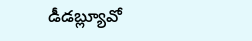డీడబ్ల్యూవో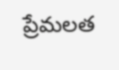ప్రేమలత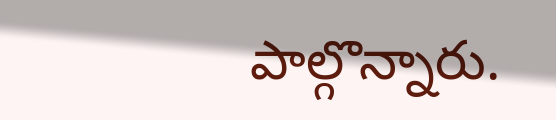పాల్గొన్నారు.